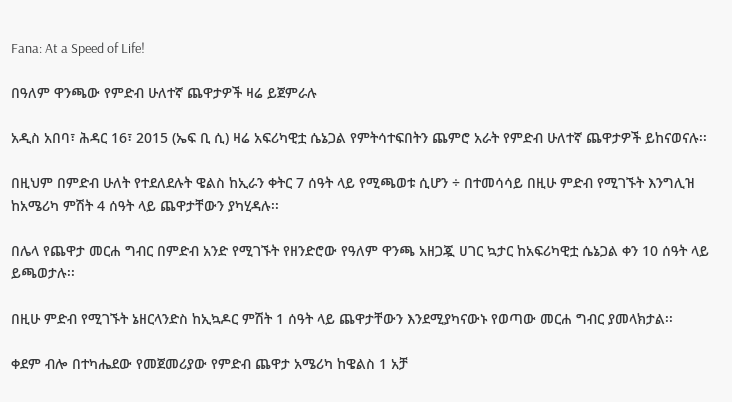Fana: At a Speed of Life!

በዓለም ዋንጫው የምድብ ሁለተኛ ጨዋታዎች ዛሬ ይጀምራሉ

አዲስ አበባ፣ ሕዳር 16፣ 2015 (ኤፍ ቢ ሲ) ዛሬ አፍሪካዊቷ ሴኔጋል የምትሳተፍበትን ጨምሮ አራት የምድብ ሁለተኛ ጨዋታዎች ይከናወናሉ፡፡

በዚህም በምድብ ሁለት የተደለደሉት ዌልስ ከኢራን ቀትር 7 ሰዓት ላይ የሚጫወቱ ሲሆን ÷ በተመሳሳይ በዚሁ ምድብ የሚገኙት እንግሊዝ ከአሜሪካ ምሽት 4 ሰዓት ላይ ጨዋታቸውን ያካሂዳሉ፡፡

በሌላ የጨዋታ መርሐ ግብር በምድብ አንድ የሚገኙት የዘንድሮው የዓለም ዋንጫ አዘጋጇ ሀገር ኳታር ከአፍሪካዊቷ ሴኔጋል ቀን 10 ሰዓት ላይ ይጫወታሉ፡፡

በዚሁ ምድብ የሚገኙት ኔዘርላንድስ ከኢኳዶር ምሽት 1 ሰዓት ላይ ጨዋታቸውን እንደሚያካናውኑ የወጣው መርሐ ግብር ያመላክታል፡፡

ቀደም ብሎ በተካሔደው የመጀመሪያው የምድብ ጨዋታ አሜሪካ ከዌልስ 1 አቻ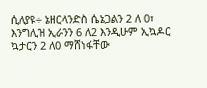ሲለያዩ÷ ኔዘርላንድስ ሴኔጋልን 2 ለ 0፣ እንግሊዝ ኢራንን 6 ለ2 እንዲሁም ኢኳዶር ኳታርን 2 ለ0 ማሸነፋቸው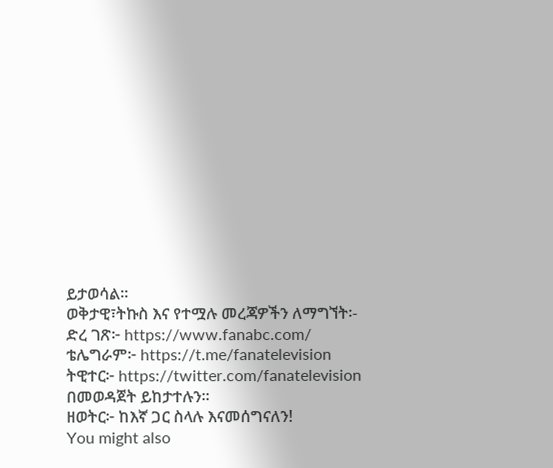ይታወሳል፡፡
ወቅታዊ፣ትኩስ እና የተሟሉ መረጃዎችን ለማግኘት፡-
ድረ ገጽ፦ https://www.fanabc.com/
ቴሌግራም፦ https://t.me/fanatelevision
ትዊተር፦ https://twitter.com/fanatelevision በመወዳጀት ይከታተሉን፡፡
ዘወትር፦ ከእኛ ጋር ስላሉ እናመሰግናለን!
You might also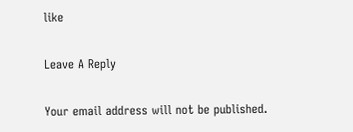like

Leave A Reply

Your email address will not be published.